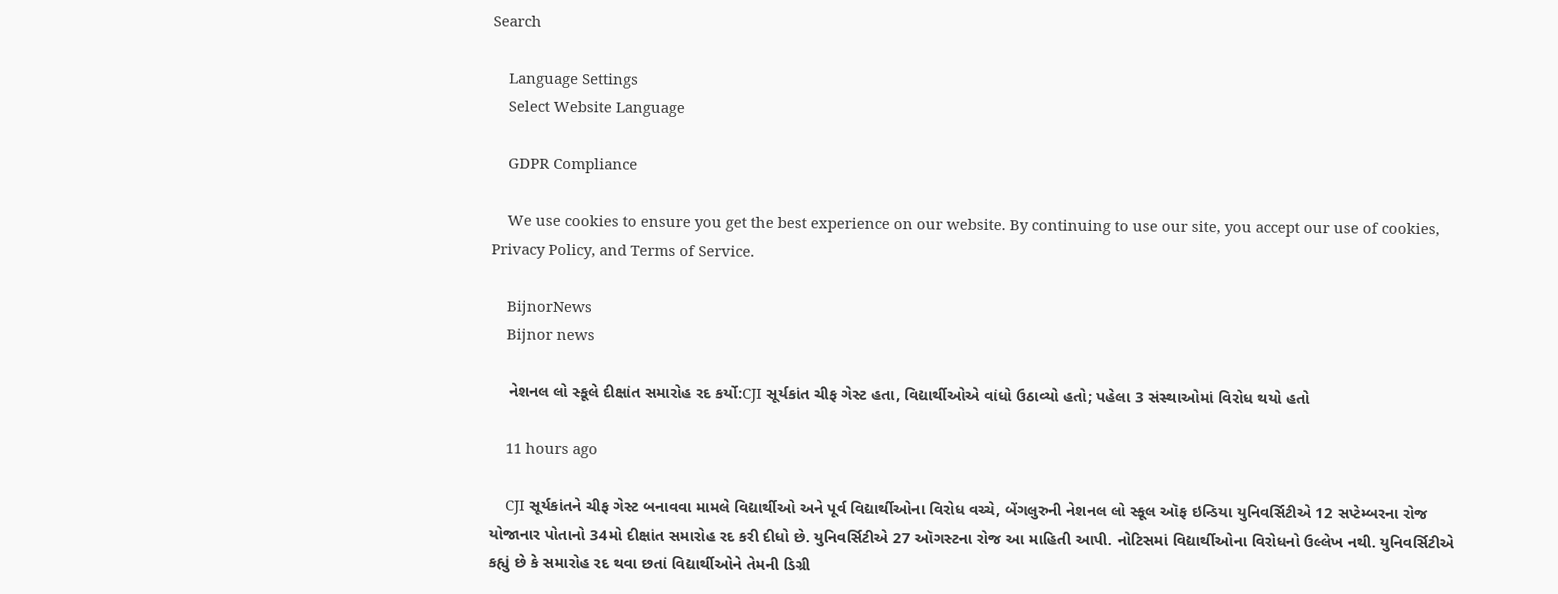Search

    Language Settings
    Select Website Language

    GDPR Compliance

    We use cookies to ensure you get the best experience on our website. By continuing to use our site, you accept our use of cookies, Privacy Policy, and Terms of Service.

    BijnorNews
    Bijnor news

    નેશનલ લો સ્કૂલે દીક્ષાંત સમારોહ રદ કર્યો:CJI સૂર્યકાંત ચીફ ગેસ્ટ હતા, વિદ્યાર્થીઓએ વાંધો ઉઠાવ્યો હતો; પહેલા 3 સંસ્થાઓમાં વિરોધ થયો હતો

    11 hours ago

    CJI સૂર્યકાંતને ચીફ ગેસ્ટ બનાવવા મામલે વિદ્યાર્થીઓ અને પૂર્વ વિદ્યાર્થીઓના વિરોધ વચ્ચે, બેંગલુરુની નેશનલ લો સ્કૂલ ઑફ ઇન્ડિયા યુનિવર્સિટીએ 12 સપ્ટેમ્બરના રોજ યોજાનાર પોતાનો 34મો દીક્ષાંત સમારોહ રદ કરી દીધો છે. યુનિવર્સિટીએ 27 ઑગસ્ટના રોજ આ માહિતી આપી. નોટિસમાં વિદ્યાર્થીઓના વિરોધનો ઉલ્લેખ નથી. યુનિવર્સિટીએ કહ્યું છે કે સમારોહ રદ થવા છતાં વિદ્યાર્થીઓને તેમની ડિગ્રી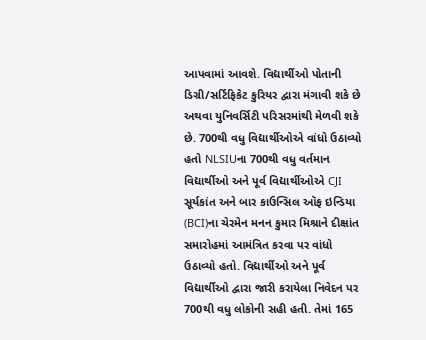આપવામાં આવશે. વિદ્યાર્થીઓ પોતાની ડિગ્રી/સર્ટિફિકેટ કુરિયર દ્વારા મંગાવી શકે છે અથવા યુનિવર્સિટી પરિસરમાંથી મેળવી શકે છે. 700થી વધુ વિદ્યાર્થીઓએ વાંધો ઉઠાવ્યો હતો NLSIUના 700થી વધુ વર્તમાન વિદ્યાર્થીઓ અને પૂર્વ વિદ્યાર્થીઓએ CJI સૂર્યકાંત અને બાર કાઉન્સિલ ઑફ ઇન્ડિયા (BCI)ના ચેરમેન મનન કુમાર મિશ્રાને દીક્ષાંત સમારોહમાં આમંત્રિત કરવા પર વાંધો ઉઠાવ્યો હતો. વિદ્યાર્થીઓ અને પૂર્વ વિદ્યાર્થીઓ દ્વારા જારી કરાયેલા નિવેદન પર 700થી વધુ લોકોની સહી હતી. તેમાં 165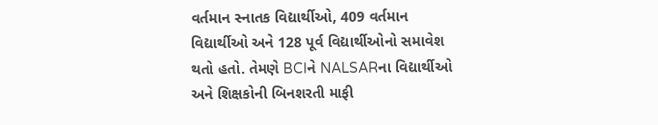વર્તમાન સ્નાતક વિદ્યાર્થીઓ, 409 વર્તમાન વિદ્યાર્થીઓ અને 128 પૂર્વ વિદ્યાર્થીઓનો સમાવેશ થતો હતો. તેમણે BCIને NALSARના વિદ્યાર્થીઓ અને શિક્ષકોની બિનશરતી માફી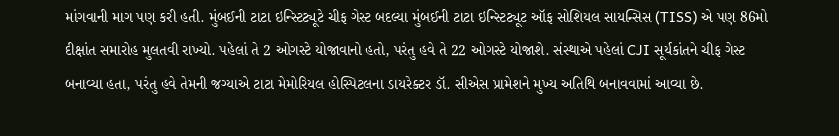માંગવાની માગ પણ કરી હતી. મુંબઈની ટાટા ઇન્સ્ટિટ્યૂટે ચીફ ગેસ્ટ બદલ્યા મુંબઈની ટાટા ઇન્સ્ટિટ્યૂટ ઑફ સોશિયલ સાયન્સિસ (TISS) એ પણ 86મો દીક્ષાંત સમારોહ મુલતવી રાખ્યો. પહેલાં તે 2 ઓગસ્ટે યોજાવાનો હતો, પરંતુ હવે તે 22 ઓગસ્ટે યોજાશે. સંસ્થાએ પહેલાં CJI સૂર્યકાંતને ચીફ ગેસ્ટ બનાવ્યા હતા, પરંતુ હવે તેમની જગ્યાએ ટાટા મેમોરિયલ હોસ્પિટલના ડાયરેક્ટર ડૉ. સીએસ પ્રામેશને મુખ્ય અતિથિ બનાવવામાં આવ્યા છે.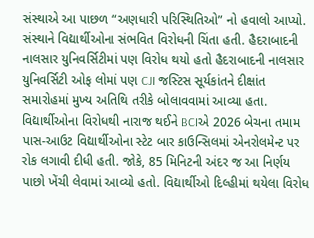સંસ્થાએ આ પાછળ “અણધારી પરિસ્થિતિઓ” નો હવાલો આપ્યો. સંસ્થાને વિદ્યાર્થીઓના સંભવિત વિરોધની ચિંતા હતી. હૈદરાબાદની નાલસાર યુનિવર્સિટીમાં પણ વિરોધ થયો હતો હૈદરાબાદની નાલસાર યુનિવર્સિટી ઓફ લોમાં પણ CJI જસ્ટિસ સૂર્યકાંતને દીક્ષાંત સમારોહમાં મુખ્ય અતિથિ તરીકે બોલાવવામાં આવ્યા હતા. વિદ્યાર્થીઓના વિરોધથી નારાજ થઈને BCIએ 2026 બેચના તમામ પાસ-આઉટ વિદ્યાર્થીઓના સ્ટેટ બાર કાઉન્સિલમાં એનરોલમેન્ટ પર રોક લગાવી દીધી હતી. જોકે, 85 મિનિટની અંદર જ આ નિર્ણય પાછો ખેંચી લેવામાં આવ્યો હતો. વિદ્યાર્થીઓ દિલ્હીમાં થયેલા વિરોધ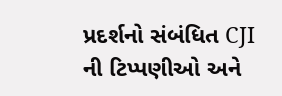પ્રદર્શનો સંબંધિત CJI ની ટિપ્પણીઓ અને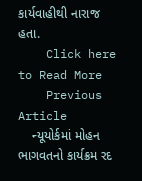કાર્યવાહીથી નારાજ હતા.
    Click here to Read More
    Previous Article
    ન્યૂયોર્કમાં મોહન ભાગવતનો કાર્યક્રમ રદ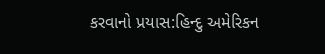કરવાનો પ્રયાસ:હિન્દુ અમેરિકન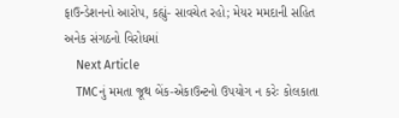ફાઉન્ડેશનનો આરોપ, કહ્યું- સાવચેત રહો; મેયર મમદાની સહિત અનેક સંગઠનો વિરોધમાં
    Next Article
    TMCનું મમતા જૂથ બેંક-એકાઉન્ટનો ઉપયોગ ન કરેઃ કોલકાતા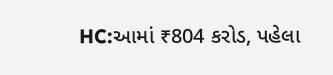HC:આમાં ₹804 કરોડ, પહેલા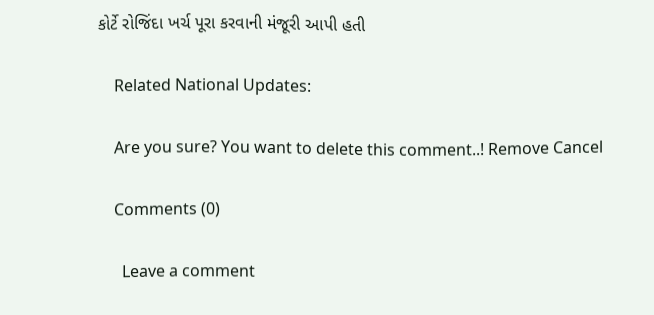કોર્ટે રોજિંદા ખર્ચ પૂરા કરવાની મંજૂરી આપી હતી

    Related National Updates:

    Are you sure? You want to delete this comment..! Remove Cancel

    Comments (0)

      Leave a comment